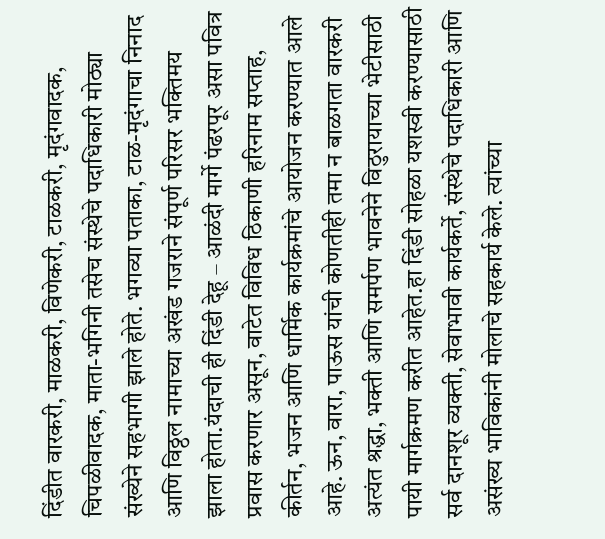दिंडीत वारकरी, माळकरी, विणेकरी, टाळकरी, मृदंगवादक, चिपळीवादक, माता-भगिनी तसेच संस्थेचे पदाधिकारी मोठ्या संख्येने सहभागी झाले होते. भगव्या पताका, टाळ-मृदंगाचा निनाद आणि विठ्ठल नामाच्या अखंड गजराने संपूर्ण परिसर भक्तिमय झाला होता.यंदाची ही दिंडी देहू – आळंदी मार्गे पंढरपूर असा पवित्र प्रवास करणार असून, वाटेत विविध ठिकाणी हरिनाम सप्ताह, कीर्तन, भजन आणि धार्मिक कार्यक्रमांचे आयोजन करण्यात आले आहे. ऊन, वारा, पाऊस यांची कोणतीही तमा न बाळगता वारकरी अत्यंत श्रद्धा, भक्ती आणि समर्पण भावनेने विठुरायाच्या भेटीसाठी पायी मार्गक्रमण करीत आहेत.हा दिंडी सोहळा यशस्वी करण्यासाठी सर्व दानशूर व्यक्ती, सेवाभावी कार्यकर्ते, संस्थेचे पदाधिकारी आणि असंख्य भाविकांनी मोलाचे सहकार्य केले. त्यांच्या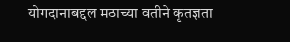योगदानाबद्दल मठाच्या वतीने कृतज्ञता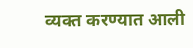व्यक्त करण्यात आली